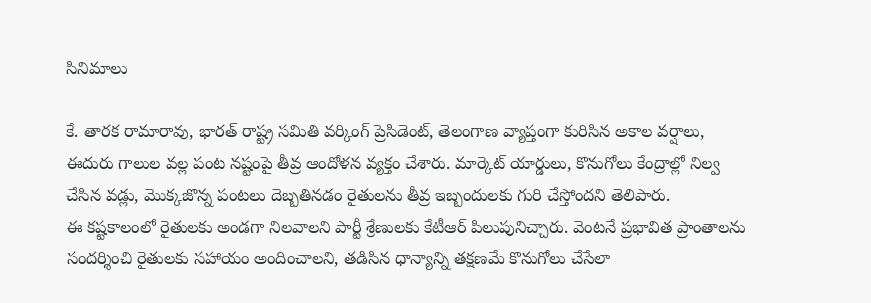సినిమాలు

కే. తారక రామారావు, భారత్ రాష్ట్ర సమితి వర్కింగ్ ప్రెసిడెంట్, తెలంగాణ వ్యాప్తంగా కురిసిన అకాల వర్షాలు, ఈదురు గాలుల వల్ల పంట నష్టంపై తీవ్ర ఆందోళన వ్యక్తం చేశారు. మార్కెట్ యార్డులు, కొనుగోలు కేంద్రాల్లో నిల్వ చేసిన వడ్లు, మొక్కజొన్న పంటలు దెబ్బతినడం రైతులను తీవ్ర ఇబ్బందులకు గురి చేస్తోందని తెలిపారు.
ఈ కష్టకాలంలో రైతులకు అండగా నిలవాలని పార్టీ శ్రేణులకు కేటీఆర్ పిలుపునిచ్చారు. వెంటనే ప్రభావిత ప్రాంతాలను సందర్శించి రైతులకు సహాయం అందించాలని, తడిసిన ధాన్యాన్ని తక్షణమే కొనుగోలు చేసేలా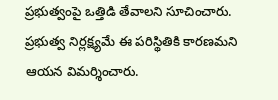ప్రభుత్వంపై ఒత్తిడి తేవాలని సూచించారు. ప్రభుత్వ నిర్లక్ష్యమే ఈ పరిస్థితికి కారణమని ఆయన విమర్శించారు.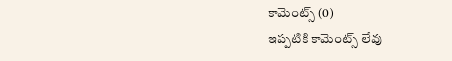కామెంట్స్ (0)
ఇప్పటికి కామెంట్స్ లేవు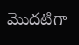మొదటిగా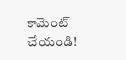కామెంట్ చేయండి!